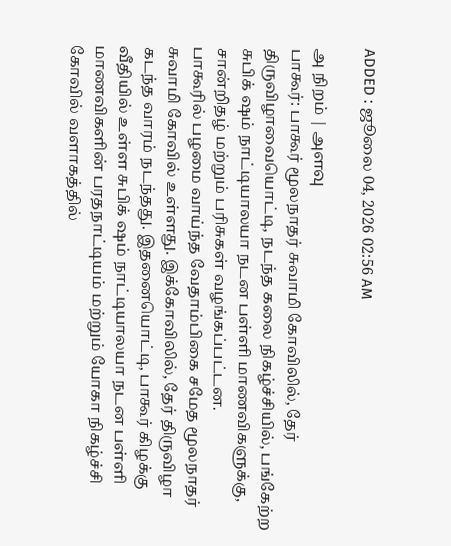ADDED : ஜூலை 04, 2026 02:56 AM

அ நிறம் | அளவு
பாகூர்: பாகூர் மூலநாதர் சுவாமி கோவிலில், தேர் திருவிழாவையொட்டி, நடந்த கலை நிகழ்ச்சியில், பங்கேற்ற சுபிக் ஷம் நாட்டியாலயா நடன பள்ளி மாணவிகளுக்கு, சான்றிதழ் மற்றும் பரிசுகள் வழங்கப்பட்டன.
பாகூரில் பழமை வாய்ந்த வேதாம்பிகை சமேத மூலநாதர் சுவாமி கோவில் உள்ளது. இக்கோவிலில், தேர் திருவிழா கடந்த வாரம் நடந்தது. இதனையொட்டி, பாகூர் கிழக்கு வீதியில் உள்ள சுபிக் ஷம் நாட்டியாலயா நடன பள்ளி மாணவிகளின் பரதநாட்டியம் மற்றும் யோகா நிகழ்ச்சி கோவில் வளாகத்தில்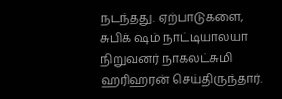நடந்தது. ஏற்பாடுகளை, சுபிக் ஷம் நாட்டியாலயா நிறுவனர் நாகலட்சுமி ஹரிஹரன் செய்திருந்தார்.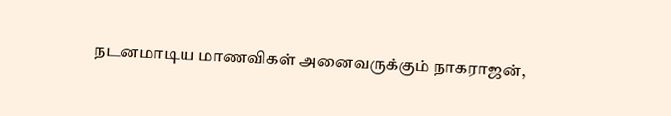நடனமாடிய மாணவிகள் அனைவருக்கும் நாகராஜன்,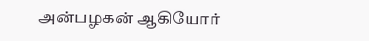அன்பழகன் ஆகியோர்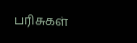பரிசுகள்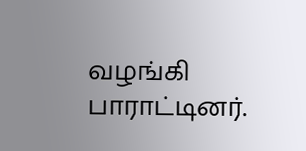வழங்கி பாராட்டினர்.